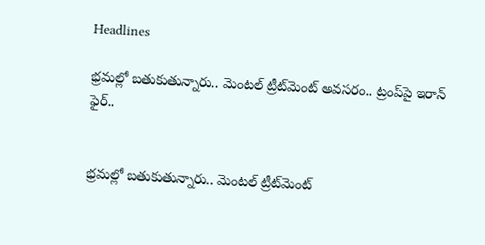Headlines

భ్రమల్లో బతుకుతున్నారు.. మెంటల్ ట్రీట్‌మెంట్ అవసరం.. ట్రంప్‌పై ఇరాన్ ఫైర్..


భ్రమల్లో బతుకుతున్నారు.. మెంటల్ ట్రీట్‌మెంట్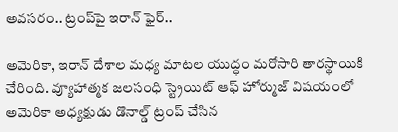అవసరం.. ట్రంప్‌పై ఇరాన్ ఫైర్..

అమెరికా, ఇరాన్ దేశాల మధ్య మాటల యుద్ధం మరోసారి తారస్థాయికి చేరింది. వ్యూహాత్మక జలసంధి స్ట్రెయిట్ ఆఫ్ హోర్ముజ్ విషయంలో అమెరికా అధ్యక్షుడు డొనాల్డ్ ట్రంప్ చేసిన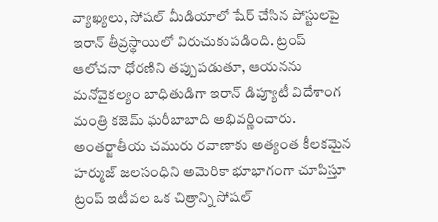వ్యాఖ్యలు, సోషల్ మీడియాలో షేర్ చేసిన పోస్టులపై ఇరాన్ తీవ్రస్థాయిలో విరుచుకుపడింది. ట్రంప్‌ ఆలోచనా ధోరణిని తప్పుపడుతూ, ఆయనను మనోవైకల్యం బాధితుడిగా ఇరాన్ డిప్యూటీ విదేశాంగ మంత్రి కజెమ్ ఘరీబాబాది అభివర్ణించారు. అంతర్జాతీయ చమురు రవాణాకు అత్యంత కీలకమైన హర్ముజ్ జలసంధిని అమెరికా భూభాగంగా చూపిస్తూ ట్రంప్ ఇటీవల ఒక చిత్రాన్ని సోషల్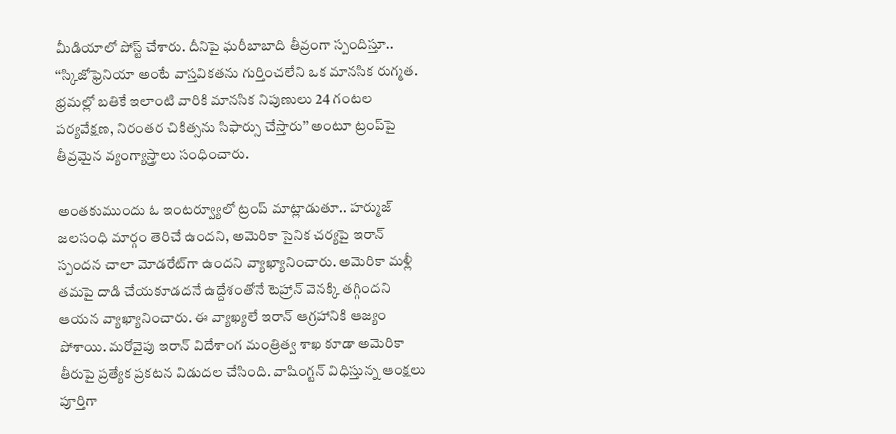మీడియాలో పోస్ట్ చేశారు. దీనిపై ఘరీబాబాది తీవ్రంగా స్పందిస్తూ.. ‘‘స్కిజోఫ్రెనియా అంటే వాస్తవికతను గుర్తించలేని ఒక మానసిక రుగ్మత. భ్రమల్లో బతికే ఇలాంటి వారికి మానసిక నిపుణులు 24 గంటల పర్యవేక్షణ, నిరంతర చికిత్సను సిఫార్సు చేస్తారు’’ అంటూ ట్రంప్‌పై తీవ్రమైన వ్యంగ్యాస్త్రాలు సంధించారు.

అంతకుముందు ఓ ఇంటర్వ్యూలో ట్రంప్ మాట్లాడుతూ.. హర్ముజ్ జలసంధి మార్గం తెరిచే ఉందని, అమెరికా సైనిక చర్యపై ఇరాన్ స్పందన చాలా మోడరేట్‌గా ఉందని వ్యాఖ్యానించారు. అమెరికా మళ్లీ తమపై దాడి చేయకూడదనే ఉద్దేశంతోనే టెహ్రాన్ వెనక్కి తగ్గిందని ఆయన వ్యాఖ్యానించారు. ఈ వ్యాఖ్యలే ఇరాన్ ఆగ్రహానికి ఆజ్యం పోశాయి. మరోవైపు ఇరాన్ విదేశాంగ మంత్రిత్వ శాఖ కూడా అమెరికా తీరుపై ప్రత్యేక ప్రకటన విడుదల చేసింది. వాషింగ్టన్ విధిస్తున్న ఆంక్షలు పూర్తిగా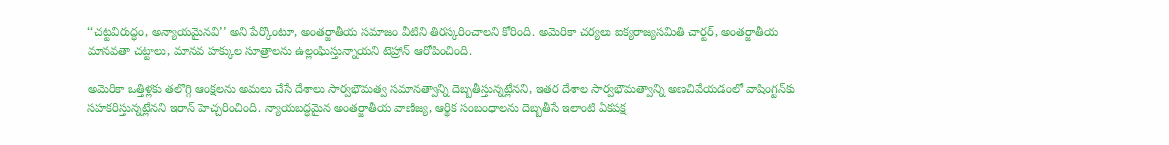‘‘చట్టవిరుద్ధం, అన్యాయమైనవి’’ అని పేర్కొంటూ, అంతర్జాతీయ సమాజం వీటిని తిరస్కరించాలని కోరింది. అమెరికా చర్యలు ఐక్యరాజ్యసమితి చార్టర్, అంతర్జాతీయ మానవతా చట్టాలు, మానవ హక్కుల సూత్రాలను ఉల్లంఘిస్తున్నాయని టెహ్రాన్ ఆరోపించింది.

అమెరికా ఒత్తిళ్లకు తలొగ్గి ఆంక్షలను అమలు చేసే దేశాలు సార్వభౌమత్వ సమానత్వాన్ని దెబ్బతీస్తున్నట్లేనని, ఇతర దేశాల సార్వభౌమత్వాన్ని అణచివేయడంలో వాషింగ్టన్‌కు సహకరిస్తున్నట్లేనని ఇరాన్ హెచ్చరించింది. న్యాయబద్ధమైన అంతర్జాతీయ వాణిజ్య, ఆర్థిక సంబంధాలను దెబ్బతీసే ఇలాంటి ఏకపక్ష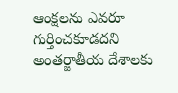ఆంక్షలను ఎవరూ గుర్తించకూడదని అంతర్జాతీయ దేశాలకు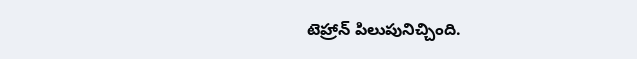టెహ్రాన్ పిలుపునిచ్చింది.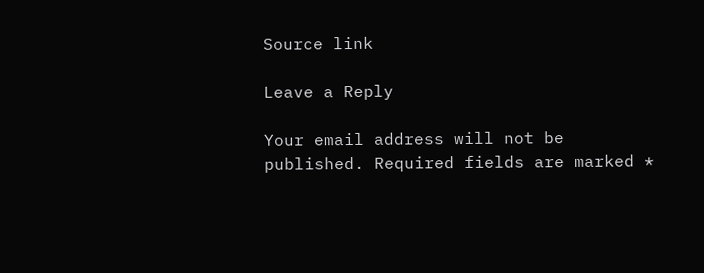Source link

Leave a Reply

Your email address will not be published. Required fields are marked *